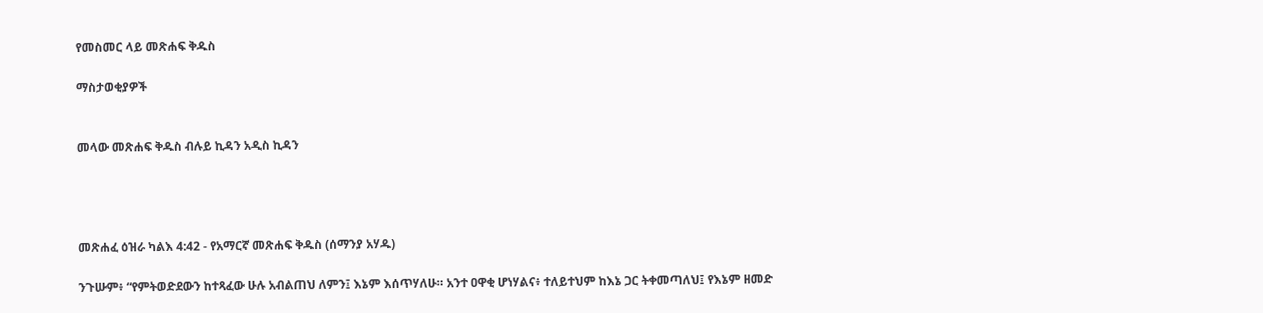የመስመር ላይ መጽሐፍ ቅዱስ

ማስታወቂያዎች


መላው መጽሐፍ ቅዱስ ብሉይ ኪዳን አዲስ ኪዳን




መጽሐፈ ዕዝራ ካልእ 4:42 - የአማርኛ መጽሐፍ ቅዱስ (ሰማንያ አሃዱ)

ንጉሡም፥ “የምትወድደውን ከተጻፈው ሁሉ አብልጠህ ለምን፤ እኔም እሰጥሃለሁ። አንተ ዐዋቂ ሆነሃልና፥ ተለይተህም ከእኔ ጋር ትቀመጣለህ፤ የእኔም ዘመድ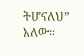ትሆናለህ” አለው።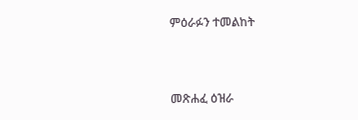ምዕራፉን ተመልከት



መጽሐፈ ዕዝራ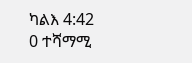ካልእ 4:42
0 ተሻማሚ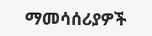ማመሳሰሪያዎች